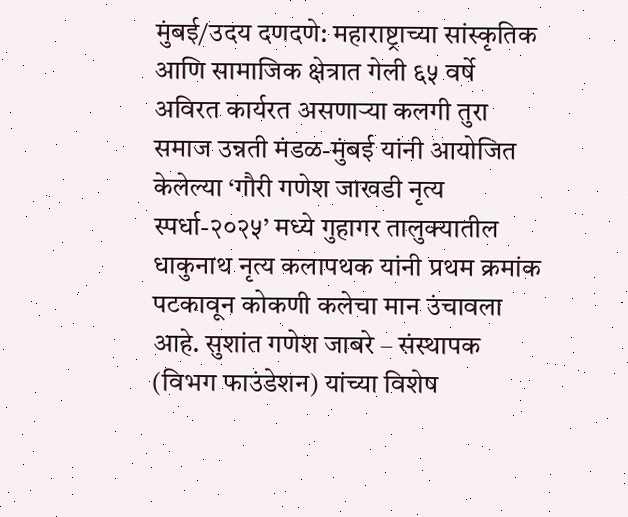मुंबई/उदय दणदणे: महाराष्ट्राच्या सांस्कृतिक आणि सामाजिक क्षेत्रात गेली ६५ वर्षे अविरत कार्यरत असणाऱ्या कलगी तुरा समाज उन्नती मंडळ-मुंबई यांनी आयोजित केलेल्या ‘गौरी गणेश जाखडी नृत्य स्पर्धा-२०२५’ मध्ये गुहागर तालुक्यातील धाकुनाथ नृत्य कलापथक यांनी प्रथम क्रमांक पटकावून कोकणी कलेचा मान उंचावला आहे. सुशांत गणेश जाबरे – संस्थापक (विभग फाउंडेशन) यांच्या विशेष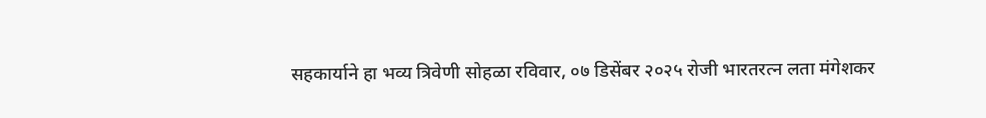सहकार्याने हा भव्य त्रिवेणी सोहळा रविवार, ०७ डिसेंबर २०२५ रोजी भारतरत्न लता मंगेशकर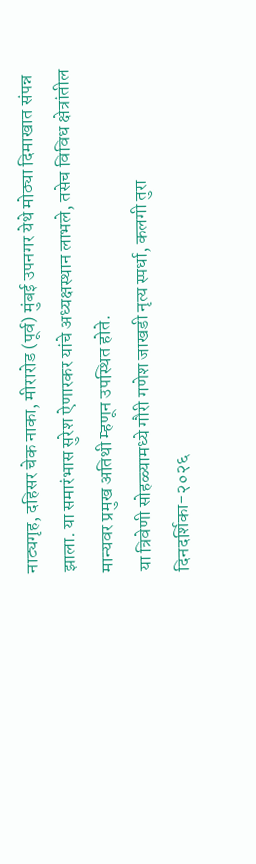नाट्यगृह, दहिसर चेक नाका, मीरारोड (पूर्व) मुंबई उपनगर येथे मोठ्या दिमाखात संपन्न झाला. या समारंभास सुरेश ऐणारकर यांचे अध्यक्षस्थान लाभले, तसेच विविध क्षेत्रांतील मान्यवर प्रमुख अतिथी म्हणून उपस्थित होते.
या त्रिवेणी सोहळ्यामध्ये गौरी गणेश जाखडी नृत्य स्पर्धा, कलगी तुरा दिनदर्शिका-२०२६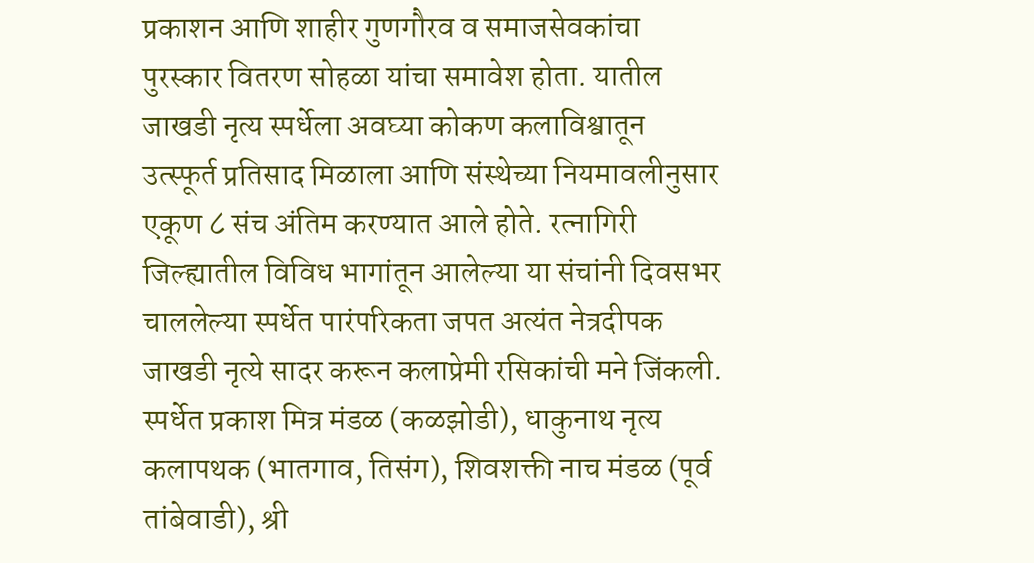प्रकाशन आणि शाहीर गुणगौरव व समाजसेवकांचा पुरस्कार वितरण सोहळा यांचा समावेश होता. यातील जाखडी नृत्य स्पर्धेला अवघ्या कोकण कलाविश्वातून उत्स्फूर्त प्रतिसाद मिळाला आणि संस्थेच्या नियमावलीनुसार एकूण ८ संच अंतिम करण्यात आले होते. रत्नागिरी जिल्ह्यातील विविध भागांतून आलेल्या या संचांनी दिवसभर चाललेल्या स्पर्धेत पारंपरिकता जपत अत्यंत नेत्रदीपक जाखडी नृत्ये सादर करून कलाप्रेमी रसिकांची मने जिंकली. स्पर्धेत प्रकाश मित्र मंडळ (कळझोडी), धाकुनाथ नृत्य कलापथक (भातगाव, तिसंग), शिवशक्ती नाच मंडळ (पूर्व तांबेवाडी), श्री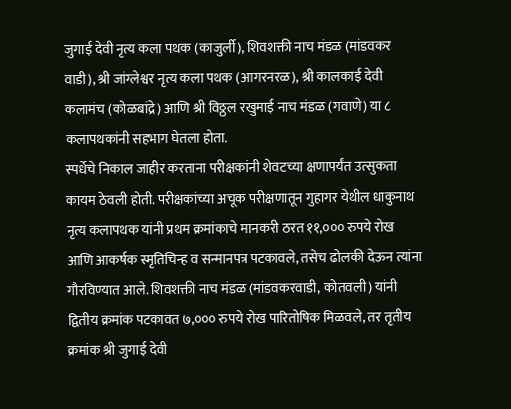जुगाई देवी नृत्य कला पथक (काजुर्ली), शिवशक्ती नाच मंडळ (मांडवकर वाडी), श्री जांग्लेश्वर नृत्य कला पथक (आगरनरळ), श्री कालकाई देवी कलामंच (कोळबांद्रे) आणि श्री विठ्ठल रखुमाई नाच मंडळ (गवाणे) या ८ कलापथकांनी सहभाग घेतला होता.
स्पर्धेचे निकाल जाहीर करताना परीक्षकांनी शेवटच्या क्षणापर्यंत उत्सुकता कायम ठेवली होती. परीक्षकांच्या अचूक परीक्षणातून गुहागर येथील धाकुनाथ नृत्य कलापथक यांनी प्रथम क्रमांकाचे मानकरी ठरत ११,००० रुपये रोख आणि आकर्षक स्मृतिचिन्ह व सन्मानपत्र पटकावले, तसेच ढोलकी देऊन त्यांना गौरविण्यात आले. शिवशक्ती नाच मंडळ (मांडवकरवाडी, कोतवली) यांनी द्वितीय क्रमांक पटकावत ७,००० रुपये रोख पारितोषिक मिळवले, तर तृतीय क्रमांक श्री जुगाई देवी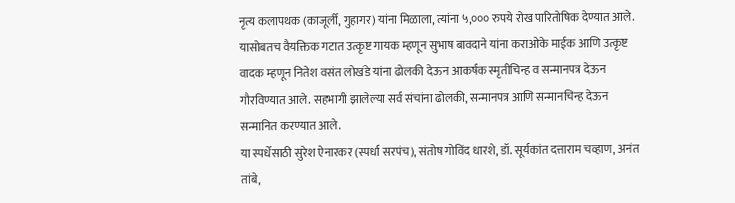नृत्य कलापथक (काजूर्ली, गुहागर) यांना मिळाला, त्यांना ५,००० रुपये रोख पारितोषिक देण्यात आले. यासोबतच वैयक्तिक गटात उत्कृष्ट गायक म्हणून सुभाष बावदाने यांना कराओके माईक आणि उत्कृष्ट वादक म्हणून नितेश वसंत लोखंडे यांना ढोलकी देऊन आकर्षक स्मृतीचिन्ह व सन्मानपत्र देऊन गौरविण्यात आले. सहभागी झालेल्या सर्व संचांना ढोलकी, सन्मानपत्र आणि सन्मानचिन्ह देऊन सन्मानित करण्यात आले.
या स्पर्धेसाठी सुरेश ऐनारकर (स्पर्धा सरपंच), संतोष गोविंद धारशे, डॉ. सूर्यकांत दत्ताराम चव्हाण, अनंत तांबे,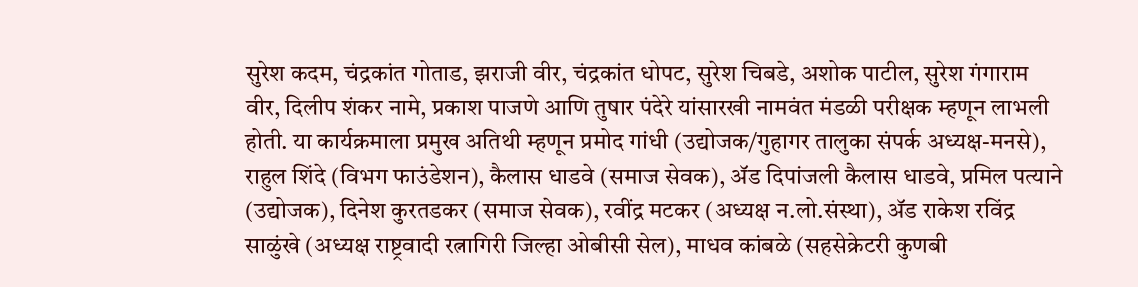सुरेश कदम, चंद्रकांत गोताड, झराजी वीर, चंद्रकांत धोपट, सुरेश चिबडे, अशोक पाटील, सुरेश गंगाराम वीर, दिलीप शंकर नामे, प्रकाश पाजणे आणि तुषार पंदेरे यांसारखी नामवंत मंडळी परीक्षक म्हणून लाभली होती. या कार्यक्रमाला प्रमुख अतिथी म्हणून प्रमोद गांधी (उद्योजक/गुहागर तालुका संपर्क अध्यक्ष-मनसे), राहुल शिंदे (विभग फाउंडेशन), कैलास धाडवे (समाज सेवक), ॲड दिपांजली कैलास धाडवे, प्रमिल पत्याने (उद्योजक), दिनेश कुरतडकर (समाज सेवक), रवींद्र मटकर (अध्यक्ष न.लो.संस्था), ॲड राकेश रविंद्र साळुंखे (अध्यक्ष राष्ट्रवादी रत्नागिरी जिल्हा ओबीसी सेल), माधव कांबळे (सहसेक्रेटरी कुणबी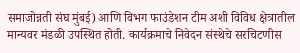समाजोन्नती संघ मुंबई) आणि विभग फाउंडेशन टीम अशी विविध क्षेत्रातील मान्यवर मंडळी उपस्थित होती. कार्यक्रमाचे निवेदन संस्थेचे सरचिटणीस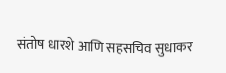संतोष धारशे आणि सहसचिव सुधाकर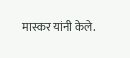मास्कर यांनी केले.